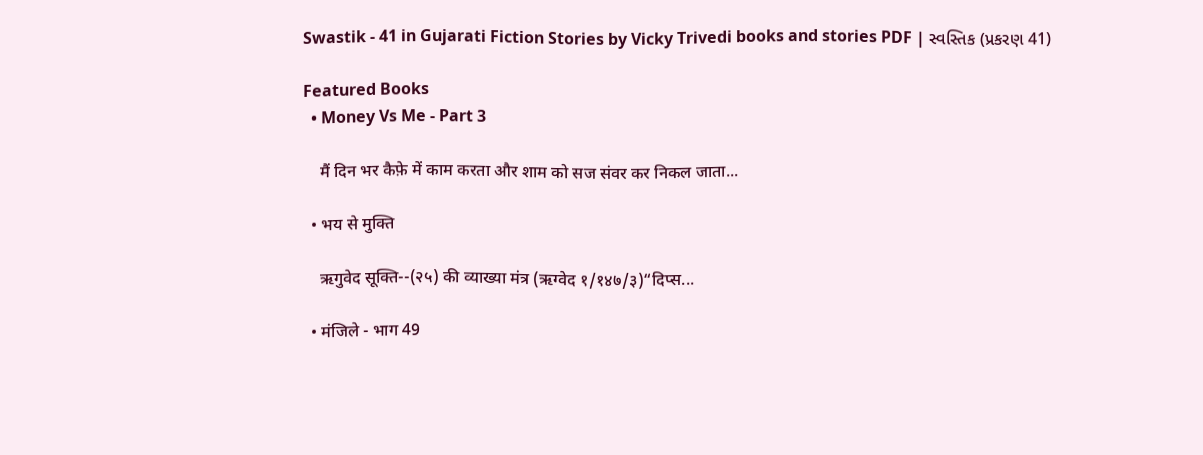Swastik - 41 in Gujarati Fiction Stories by Vicky Trivedi books and stories PDF | સ્વસ્તિક (પ્રકરણ 41)

Featured Books
  • Money Vs Me - Part 3

    मैं दिन भर कैफ़े में काम करता और शाम को सज संवर कर निकल जाता...

  • भय से मुक्ति

    ऋगुवेद सूक्ति--(२५) की व्याख्या मंत्र (ऋग्वेद १/१४७/३)“दिप्स...

  • मंजिले - भाग 49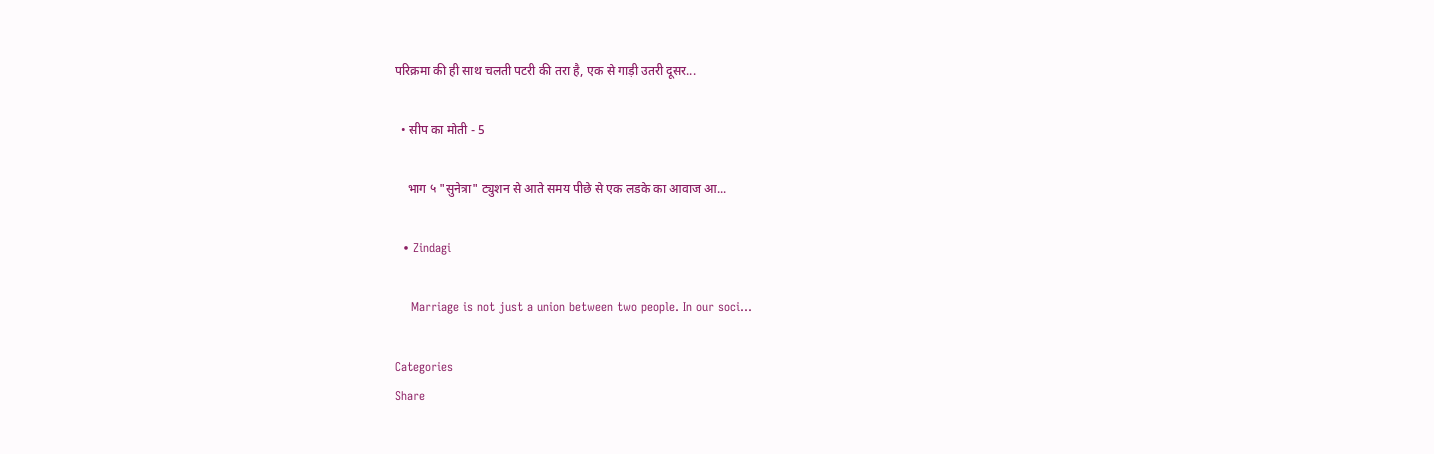परिक्रमा की ही साथ चलती पटरी की तरा है, एक से गाड़ी उतरी दूसर...

  • सीप का मोती - 5

    भाग ५ "सुनेत्रा" ट्युशन से आते समय पीछे से एक लडके का आवाज आ...

  • Zindagi

    Marriage is not just a union between two people. In our soci...

Categories
Share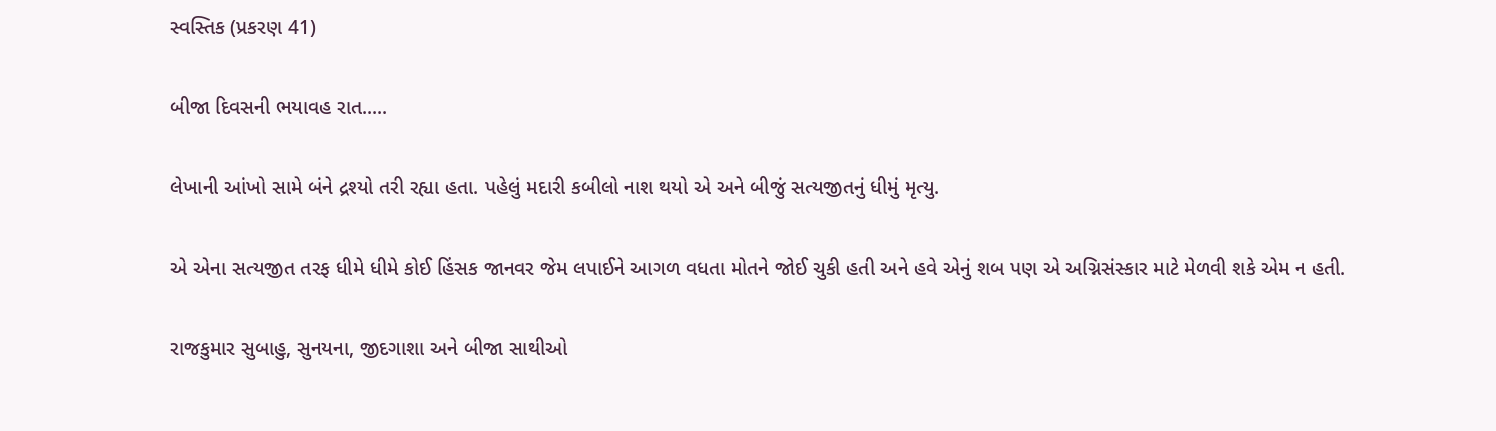સ્વસ્તિક (પ્રકરણ 41)

બીજા દિવસની ભયાવહ રાત.....

લેખાની આંખો સામે બંને દ્રશ્યો તરી રહ્યા હતા. પહેલું મદારી કબીલો નાશ થયો એ અને બીજું સત્યજીતનું ધીમું મૃત્યુ.

એ એના સત્યજીત તરફ ધીમે ધીમે કોઈ હિંસક જાનવર જેમ લપાઈને આગળ વધતા મોતને જોઈ ચુકી હતી અને હવે એનું શબ પણ એ અગ્નિસંસ્કાર માટે મેળવી શકે એમ ન હતી.

રાજકુમાર સુબાહુ, સુનયના, જીદગાશા અને બીજા સાથીઓ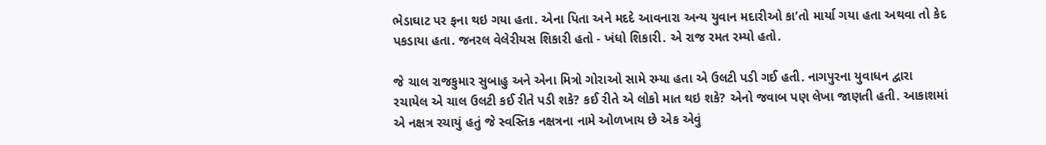ભેડાઘાટ પર ફના થઇ ગયા હતા. એના પિતા અને મદદે આવનારા અન્ય યુવાન મદારીઓ કા’તો માર્યા ગયા હતા અથવા તો કેદ પકડાયા હતા. જનરલ વેલેરીયસ શિકારી હતો - ખંધો શિકારી. એ રાજ રમત રમ્યો હતો.

જે ચાલ રાજકુમાર સુબાહુ અને એના મિત્રો ગોરાઓ સામે રમ્યા હતા એ ઉલટી પડી ગઈ હતી. નાગપુરના યુવાધન દ્વારા રચાયેલ એ ચાલ ઉલટી કઈ રીતે પડી શકે? કઈ રીતે એ લોકો માત થઇ શકે? એનો જવાબ પણ લેખા જાણતી હતી. આકાશમાં એ નક્ષત્ર રચાયું હતું જે સ્વસ્તિક નક્ષત્રના નામે ઓળખાય છે એક એવું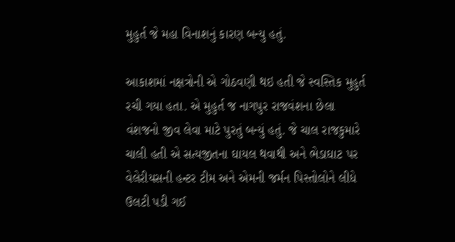મુહુર્ત જે મહા વિનાશનું કારણ બન્યુ હતું.

આકાશમાં નક્ષત્રોની એ ગોઠવણી થઇ હતી જે સ્વસ્તિક મુહુર્ત રચી ગયા હતા. એ મુહુર્ત જ નાગપુર રાજવંશના છેલા વંશજનો જીવ લેવા માટે પુરતું બન્યું હતું. જે ચાલ રાજકુમારે ચાલી હતી એ સત્યજીતના ઘાયલ થવાથી અને ભેડાઘાટ પર વેલેરીયસની હન્ટર ટીમ અને એમની જર્મન પિસ્તોલોને લીધે ઉલટી પડી ગઈ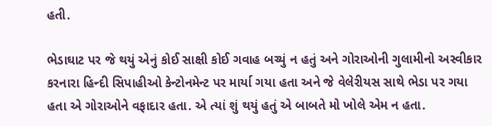હતી.

ભેડાઘાટ પર જે થયું એનું કોઈ સાક્ષી કોઈ ગવાહ બચ્યું ન હતું અને ગોરાઓની ગુલામીનો અસ્વીકાર કરનારા હિન્દી સિપાહીઓ કેન્ટોનમેન્ટ પર માર્યા ગયા હતા અને જે વેલેરીયસ સાથે ભેડા પર ગયા હતા એ ગોરાઓને વફાદાર હતા. એ ત્યાં શું થયું હતું એ બાબતે મો ખોલે એમ ન હતા.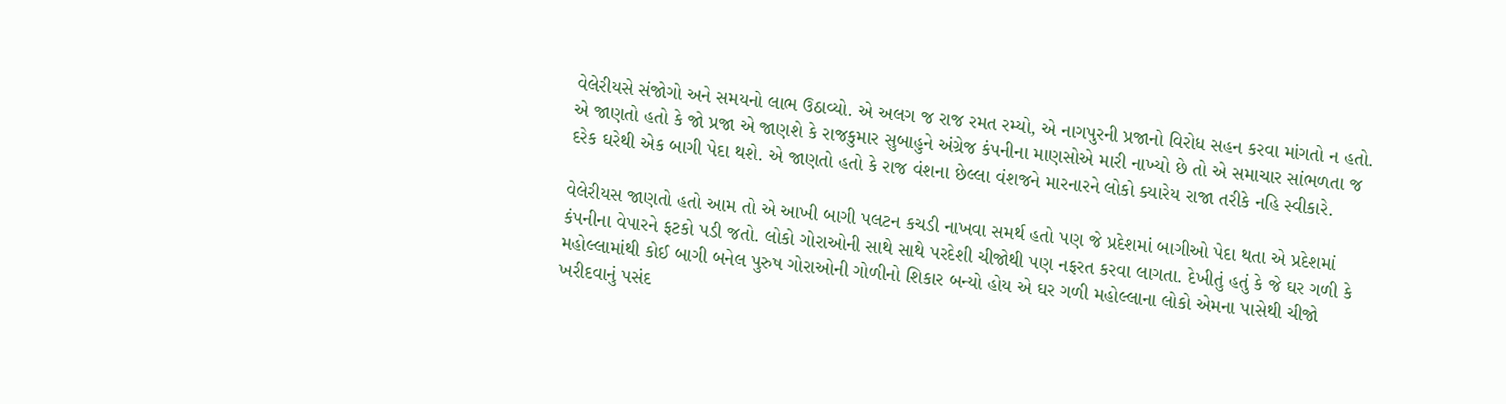વેલેરીયસે સંજોગો અને સમયનો લાભ ઉઠાવ્યો. એ અલગ જ રાજ રમત રમ્યો, એ નાગપુરની પ્રજાનો વિરોધ સહન કરવા માંગતો ન હતો. એ જાણતો હતો કે જો પ્રજા એ જાણશે કે રાજકુમાર સુબાહુને અંગ્રેજ કંપનીના માણસોએ મારી નાખ્યો છે તો એ સમાચાર સાંભળતા જ દરેક ઘરેથી એક બાગી પેદા થશે. એ જાણતો હતો કે રાજ વંશના છેલ્લા વંશજને મારનારને લોકો ક્યારેય રાજા તરીકે નહિ સ્વીકારે.

વેલેરીયસ જાણતો હતો આમ તો એ આખી બાગી પલટન કચડી નાખવા સમર્થ હતો પણ જે પ્રદેશમાં બાગીઓ પેદા થતા એ પ્રદેશમાં કંપનીના વેપારને ફટકો પડી જતો. લોકો ગોરાઓની સાથે સાથે પરદેશી ચીજોથી પણ નફરત કરવા લાગતા. દેખીતું હતું કે જે ઘર ગળી કે મહોલ્લામાંથી કોઈ બાગી બનેલ પુરુષ ગોરાઓની ગોળીનો શિકાર બન્યો હોય એ ઘર ગળી મહોલ્લાના લોકો એમના પાસેથી ચીજો ખરીદવાનું પસંદ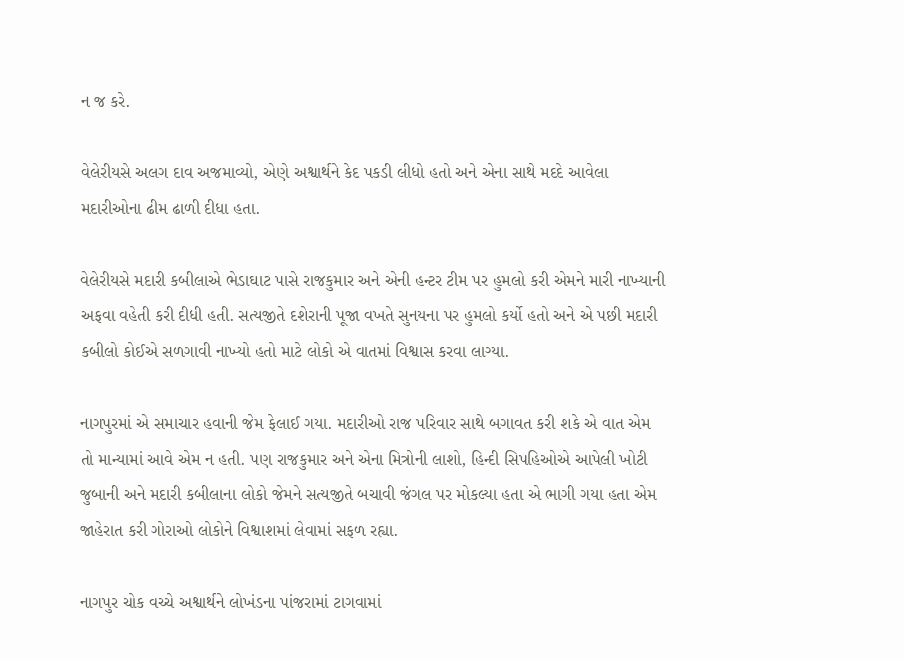ન જ કરે.

વેલેરીયસે અલગ દાવ અજમાવ્યો, એણે અશ્વાર્થને કેદ પકડી લીધો હતો અને એના સાથે મદદે આવેલા મદારીઓના ઢીમ ઢાળી દીધા હતા.

વેલેરીયસે મદારી કબીલાએ ભેડાઘાટ પાસે રાજકુમાર અને એની હન્ટર ટીમ પર હુમલો કરી એમને મારી નાખ્યાની અફવા વહેતી કરી દીધી હતી. સત્યજીતે દશેરાની પૂજા વખતે સુનયના પર હુમલો કર્યો હતો અને એ પછી મદારી કબીલો કોઈએ સળગાવી નાખ્યો હતો માટે લોકો એ વાતમાં વિશ્વાસ કરવા લાગ્યા.

નાગપુરમાં એ સમાચાર હવાની જેમ ફેલાઈ ગયા. મદારીઓ રાજ પરિવાર સાથે બગાવત કરી શકે એ વાત એમ તો માન્યામાં આવે એમ ન હતી. પણ રાજકુમાર અને એના મિત્રોની લાશો, હિન્દી સિપહિઓએ આપેલી ખોટી જુબાની અને મદારી કબીલાના લોકો જેમને સત્યજીતે બચાવી જંગલ પર મોકલ્યા હતા એ ભાગી ગયા હતા એમ જાહેરાત કરી ગોરાઓ લોકોને વિશ્વાશમાં લેવામાં સફળ રહ્યા.

નાગપુર ચોક વચ્ચે અશ્વાર્થને લોખંડના પાંજરામાં ટાગવામાં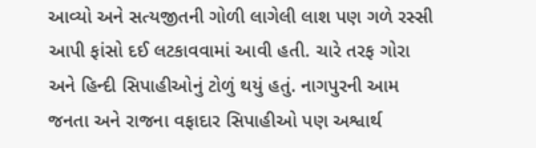આવ્યો અને સત્યજીતની ગોળી લાગેલી લાશ પણ ગળે રસ્સી આપી ફાંસો દઈ લટકાવવામાં આવી હતી. ચારે તરફ ગોરા અને હિન્દી સિપાહીઓનું ટોળું થયું હતું. નાગપુરની આમ જનતા અને રાજના વફાદાર સિપાહીઓ પણ અશ્વાર્થ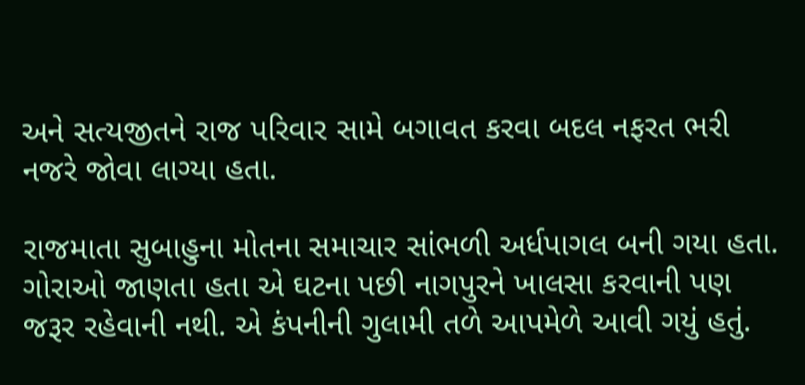અને સત્યજીતને રાજ પરિવાર સામે બગાવત કરવા બદલ નફરત ભરી નજરે જોવા લાગ્યા હતા.

રાજમાતા સુબાહુના મોતના સમાચાર સાંભળી અર્ધપાગલ બની ગયા હતા. ગોરાઓ જાણતા હતા એ ઘટના પછી નાગપુરને ખાલસા કરવાની પણ જરૂર રહેવાની નથી. એ કંપનીની ગુલામી તળે આપમેળે આવી ગયું હતું.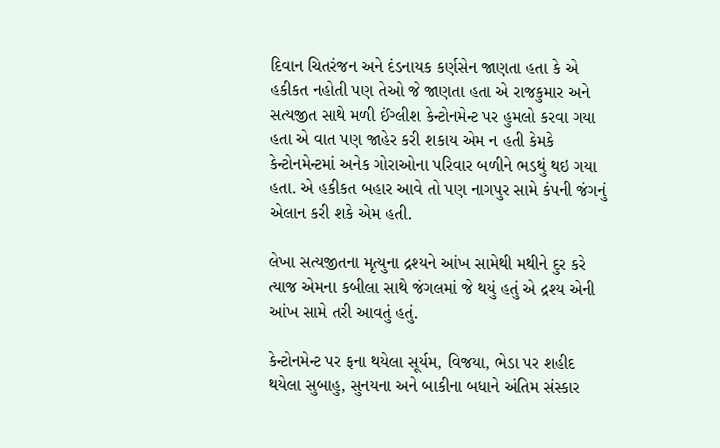દિવાન ચિતરંજન અને દંડનાયક કર્ણસેન જાણતા હતા કે એ હકીકત નહોતી પણ તેઓ જે જાણતા હતા એ રાજકુમાર અને સત્યજીત સાથે મળી ઈંગ્લીશ કેન્ટોનમેન્ટ પર હુમલો કરવા ગયા હતા એ વાત પણ જાહેર કરી શકાય એમ ન હતી કેમકે કેન્ટોનમેન્ટમાં અનેક ગોરાઓના પરિવાર બળીને ભડથું થઇ ગયા હતા. એ હકીકત બહાર આવે તો પણ નાગપુર સામે કંપની જંગનું એલાન કરી શકે એમ હતી.

લેખા સત્યજીતના મૃત્યુના દ્રશ્યને આંખ સામેથી મથીને દુર કરે ત્યાજ એમના કબીલા સાથે જંગલમાં જે થયું હતું એ દ્રશ્ય એની આંખ સામે તરી આવતું હતું.

કેન્ટોનમેન્ટ પર ફના થયેલા સૂર્યમ, વિજયા, ભેડા પર શહીદ થયેલા સુબાહુ, સુનયના અને બાકીના બધાને અંતિમ સંસ્કાર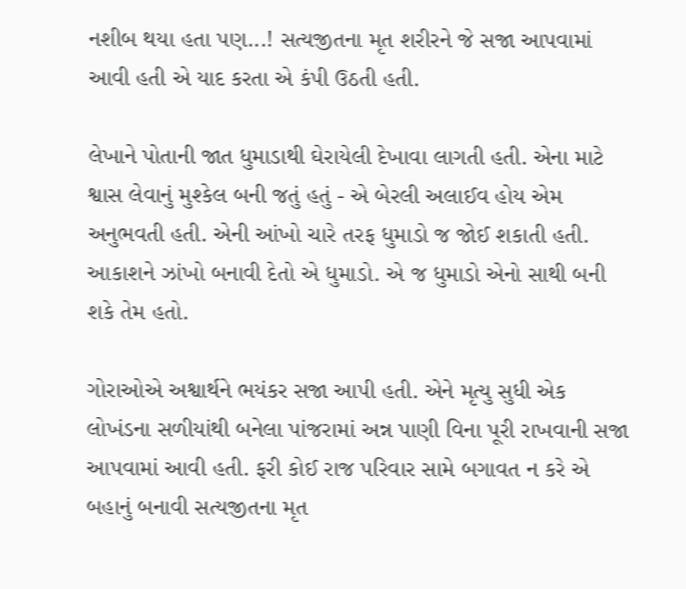નશીબ થયા હતા પણ...! સત્યજીતના મૃત શરીરને જે સજા આપવામાં આવી હતી એ યાદ કરતા એ કંપી ઉઠતી હતી.

લેખાને પોતાની જાત ધુમાડાથી ઘેરાયેલી દેખાવા લાગતી હતી. એના માટે શ્વાસ લેવાનું મુશ્કેલ બની જતું હતું - એ બેરલી અલાઈવ હોય એમ અનુભવતી હતી. એની આંખો ચારે તરફ ધુમાડો જ જોઈ શકાતી હતી. આકાશને ઝાંખો બનાવી દેતો એ ધુમાડો. એ જ ધુમાડો એનો સાથી બની શકે તેમ હતો.

ગોરાઓએ અશ્વાર્થને ભયંકર સજા આપી હતી. એને મૃત્યુ સુધી એક લોખંડના સળીયાંથી બનેલા પાંજરામાં અન્ન પાણી વિના પૂરી રાખવાની સજા આપવામાં આવી હતી. ફરી કોઈ રાજ પરિવાર સામે બગાવત ન કરે એ બહાનું બનાવી સત્યજીતના મૃત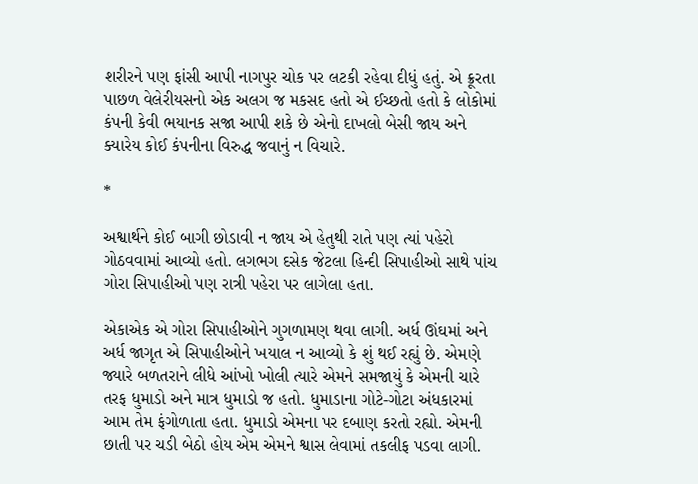શરીરને પણ ફાંસી આપી નાગપુર ચોક પર લટકી રહેવા દીધું હતું. એ ક્રૂરતા પાછળ વેલેરીયસનો એક અલગ જ મકસદ હતો એ ઈચ્છતો હતો કે લોકોમાં કંપની કેવી ભયાનક સજા આપી શકે છે એનો દાખલો બેસી જાય અને ક્યારેય કોઈ કંપનીના વિરુદ્ધ જવાનું ન વિચારે.

*

અશ્વાર્થને કોઈ બાગી છોડાવી ન જાય એ હેતુથી રાતે પણ ત્યાં પહેરો ગોઠવવામાં આવ્યો હતો. લગભગ દસેક જેટલા હિન્દી સિપાહીઓ સાથે પાંચ ગોરા સિપાહીઓ પણ રાત્રી પહેરા પર લાગેલા હતા.

એકાએક એ ગોરા સિપાહીઓને ગુગળામણ થવા લાગી. અર્ધ ઊંઘમાં અને અર્ધ જાગૃત એ સિપાહીઓને ખયાલ ન આવ્યો કે શું થઈ રહ્યું છે. એમણે જ્યારે બળતરાને લીધે આંખો ખોલી ત્યારે એમને સમજાયું કે એમની ચારે તરફ ધુમાડો અને માત્ર ધુમાડો જ હતો. ધુમાડાના ગોટે-ગોટા અંધકારમાં આમ તેમ ફંગોળાતા હતા. ધુમાડો એમના પર દબાણ કરતો રહ્યો. એમની છાતી પર ચડી બેઠો હોય એમ એમને શ્વાસ લેવામાં તકલીફ પડવા લાગી.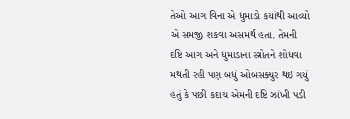તેઓ આગ વિના એ ધુમાડો કયાંથી આવ્યો એ સમજી શકવા અસમર્થ હતા. તેમની દષ્ટિ આગ અને ધુમાડાના સ્ત્રોતને શોધવા મથતી રહી પણ બધું ઓબસક્યુર થઇ ગયું હતું કે પછી કદાચ એમની દષ્ટિ ઝાંખી પડી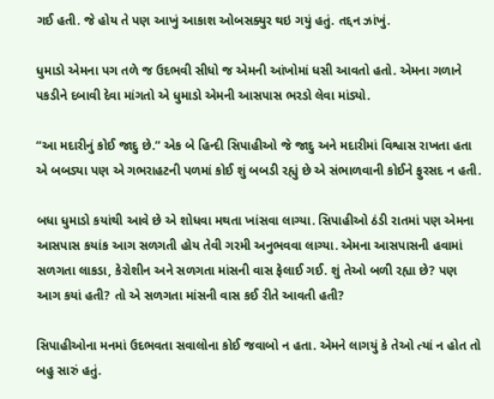ગઈ હતી. જે હોય તે પણ આખું આકાશ ઓબસક્યુર થઇ ગયું હતું. તદ્દન ઝાંખું.

ધુમાડો એમના પગ તળે જ ઉદભવી સીધો જ એમની આંખોમાં ધસી આવતો હતો. એમના ગળાને પકડીને દબાવી દેવા માંગતો એ ધુમાડો એમની આસપાસ ભરડો લેવા માંડ્યો.

“આ મદારીનું કોઈ જાદુ છે.” એક બે હિન્દી સિપાહીઓ જે જાદુ અને મદારીમાં વિશ્વાસ રાખતા હતા એ બબડ્યા પણ એ ગભરાહટની પળમાં કોઈ શું બબડી રહ્યું છે એ સંભાળવાની કોઈને ફુરસદ ન હતી.

બધા ધુમાડો કયાંથી આવે છે એ શોધવા મથતા ખાંસવા લાગ્યા. સિપાહીઓ ઠંડી રાતમાં પણ એમના આસપાસ કયાંક આગ સળગતી હોય તેવી ગરમી અનુભવવા લાગ્યા. એમના આસપાસની હવામાં સળગતા લાકડા, કેરોશીન અને સળગતા માંસની વાસ ફેલાઈ ગઈ. શું તેઓ બળી રહ્યા છે? પણ આગ કયાં હતી? તો એ સળગતા માંસની વાસ કઈ રીતે આવતી હતી?

સિપાહીઓના મનમાં ઉદભવતા સવાલોના કોઈ જવાબો ન હતા. એમને લાગયું કે તેઓ ત્યાં ન હોત તો બહુ સારું હતું.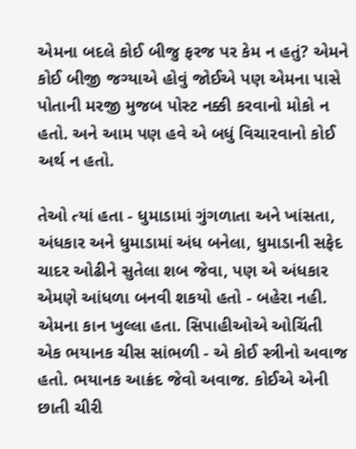એમના બદલે કોઈ બીજુ ફરજ પર કેમ ન હતું? એમને કોઈ બીજી જગ્યાએ હોવું જોઈએ પણ એમના પાસે પોતાની મરજી મુજબ પોસ્ટ નક્કી કરવાનો મોકો ન હતો. અને આમ પણ હવે એ બધું વિચારવાનો કોઈ અર્થ ન હતો.

તેઓ ત્યાં હતા - ધુમાડામાં ગુંગળાતા અને ખાંસતા, અંધકાર અને ધુમાડામાં અંધ બનેલા, ધુમાડાની સફેદ ચાદર ઓઢીને સુતેલા શબ જેવા, પણ એ અંધકાર એમણે આંધળા બનવી શકયો હતો - બહેરા નહી. એમના કાન ખુલ્લા હતા. સિપાહીઓએ ઓચિંતી એક ભયાનક ચીસ સાંભળી - એ કોઈ સ્ત્રીનો અવાજ હતો. ભયાનક આક્રંદ જેવો અવાજ. કોઈએ એની છાતી ચીરી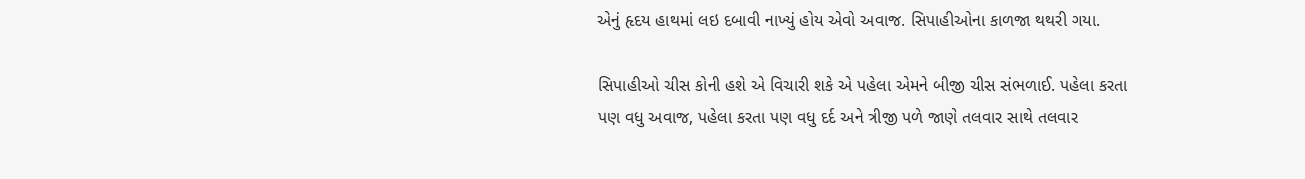એનું હૃદય હાથમાં લઇ દબાવી નાખ્યું હોય એવો અવાજ. સિપાહીઓના કાળજા થથરી ગયા.

સિપાહીઓ ચીસ કોની હશે એ વિચારી શકે એ પહેલા એમને બીજી ચીસ સંભળાઈ. પહેલા કરતા પણ વધુ અવાજ, પહેલા કરતા પણ વધુ દર્દ અને ત્રીજી પળે જાણે તલવાર સાથે તલવાર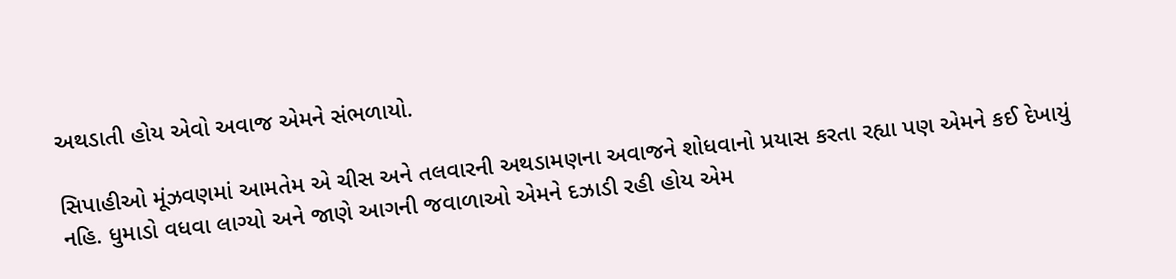અથડાતી હોય એવો અવાજ એમને સંભળાયો.

સિપાહીઓ મૂંઝવણમાં આમતેમ એ ચીસ અને તલવારની અથડામણના અવાજને શોધવાનો પ્રયાસ કરતા રહ્યા પણ એમને કઈ દેખાયું નહિ. ધુમાડો વધવા લાગ્યો અને જાણે આગની જવાળાઓ એમને દઝાડી રહી હોય એમ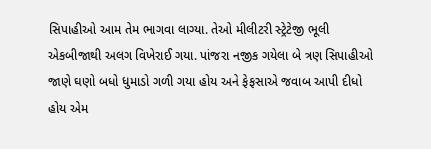સિપાહીઓ આમ તેમ ભાગવા લાગ્યા. તેઓ મીલીટરી સ્ટ્રેટેજી ભૂલી એકબીજાથી અલગ વિખેરાઈ ગયા. પાંજરા નજીક ગયેલા બે ત્રણ સિપાહીઓ જાણે ઘણો બધો ધુમાડો ગળી ગયા હોય અને ફેફસાએ જવાબ આપી દીધો હોય એમ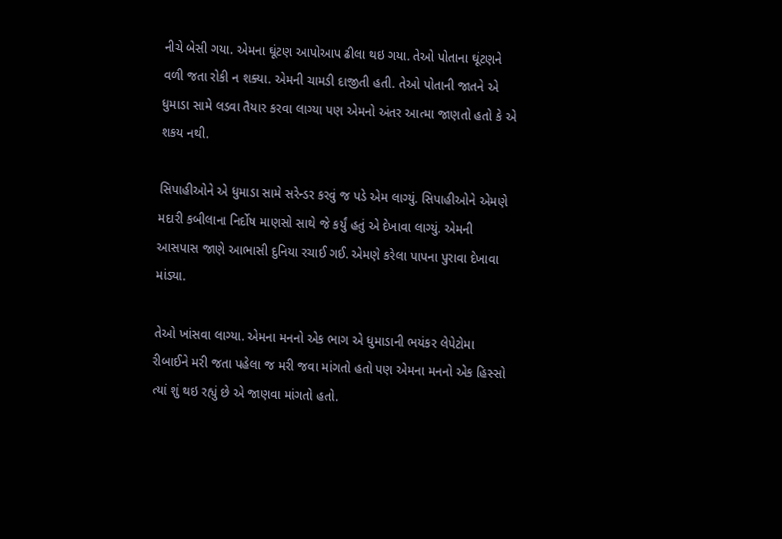નીચે બેસી ગયા. એમના ઘૂંટણ આપોઆપ ઢીલા થઇ ગયા. તેઓ પોતાના ઘૂંટણને વળી જતા રોકી ન શક્યા. એમની ચામડી દાજીતી હતી. તેઓ પોતાની જાતને એ ધુમાડા સામે લડવા તૈયાર કરવા લાગ્યા પણ એમનો અંતર આત્મા જાણતો હતો કે એ શકય નથી.

સિપાહીઓને એ ધુમાડા સામે સરેન્ડર કરવું જ પડે એમ લાગ્યું. સિપાહીઓને એમણે મદારી કબીલાના નિર્દોષ માણસો સાથે જે કર્યું હતું એ દેખાવા લાગ્યું. એમની આસપાસ જાણે આભાસી દુનિયા રચાઈ ગઈ. એમણે કરેલા પાપના પુરાવા દેખાવા માંડ્યા.

તેઓ ખાંસવા લાગ્યા. એમના મનનો એક ભાગ એ ધુમાડાની ભયંકર લેપેટોમા રીબાઈને મરી જતા પહેલા જ મરી જવા માંગતો હતો પણ એમના મનનો એક હિસ્સો ત્યાં શું થઇ રહ્યું છે એ જાણવા માંગતો હતો.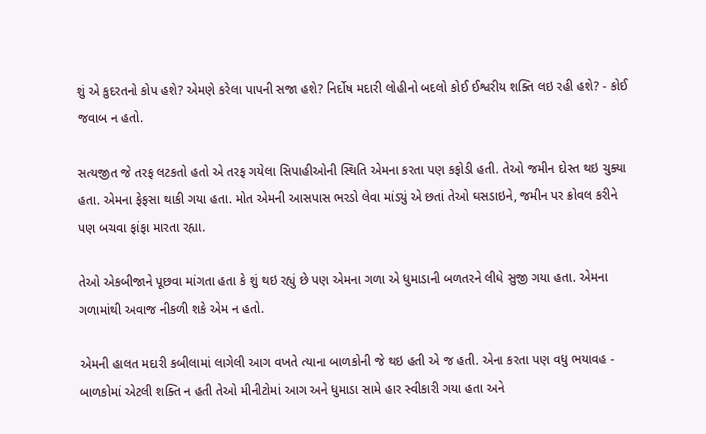શું એ કુદરતનો કોપ હશે? એમણે કરેલા પાપની સજા હશે? નિર્દોષ મદારી લોહીનો બદલો કોઈ ઈશ્વરીય શક્તિ લઇ રહી હશે? - કોઈ જવાબ ન હતો.

સત્યજીત જે તરફ લટકતો હતો એ તરફ ગયેલા સિપાહીઓની સ્થિતિ એમના કરતા પણ કફોડી હતી. તેઓ જમીન દોસ્ત થઇ ચુક્યા હતા. એમના ફેફસા થાકી ગયા હતા. મોત એમની આસપાસ ભરડો લેવા માંડ્યું એ છતાં તેઓ ઘસડાઇને, જમીન પર ક્રોવલ કરીને પણ બચવા ફાંફા મારતા રહ્યા.

તેઓ એકબીજાને પૂછવા માંગતા હતા કે શું થઇ રહ્યું છે પણ એમના ગળા એ ધુમાડાની બળતરને લીધે સુજી ગયા હતા. એમના ગળામાંથી અવાજ નીકળી શકે એમ ન હતો.

એમની હાલત મદારી કબીલામાં લાગેલી આગ વખતે ત્યાના બાળકોની જે થઇ હતી એ જ હતી. એના કરતા પણ વધુ ભયાવહ - બાળકોમાં એટલી શક્તિ ન હતી તેઓ મીનીટોમાં આગ અને ધુમાડા સામે હાર સ્વીકારી ગયા હતા અને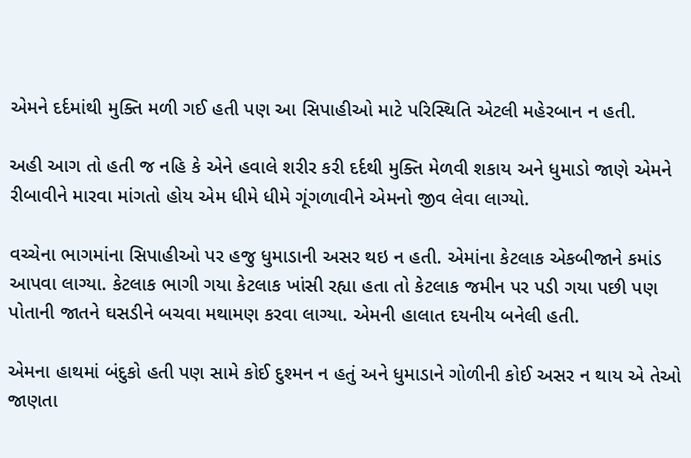એમને દર્દમાંથી મુક્તિ મળી ગઈ હતી પણ આ સિપાહીઓ માટે પરિસ્થિતિ એટલી મહેરબાન ન હતી.

અહી આગ તો હતી જ નહિ કે એને હવાલે શરીર કરી દર્દથી મુક્તિ મેળવી શકાય અને ધુમાડો જાણે એમને રીબાવીને મારવા માંગતો હોય એમ ધીમે ધીમે ગૂંગળાવીને એમનો જીવ લેવા લાગ્યો.

વચ્ચેના ભાગમાંના સિપાહીઓ પર હજુ ધુમાડાની અસર થઇ ન હતી. એમાંના કેટલાક એકબીજાને કમાંડ આપવા લાગ્યા. કેટલાક ભાગી ગયા કેટલાક ખાંસી રહ્યા હતા તો કેટલાક જમીન પર પડી ગયા પછી પણ પોતાની જાતને ઘસડીને બચવા મથામણ કરવા લાગ્યા. એમની હાલાત દયનીય બનેલી હતી.

એમના હાથમાં બંદુકો હતી પણ સામે કોઈ દુશ્મન ન હતું અને ધુમાડાને ગોળીની કોઈ અસર ન થાય એ તેઓ જાણતા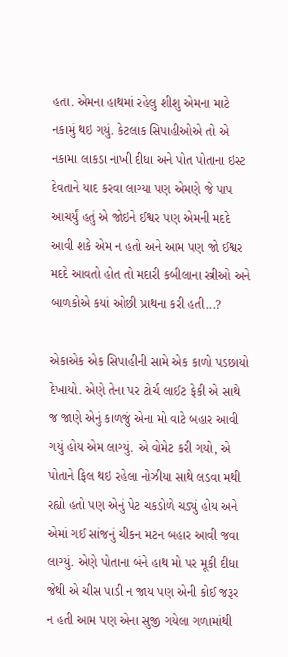હતા. એમના હાથમાં રહેલુ શીશુ એમના માટે નકામું થઇ ગયું. કેટલાક સિપાહીઓએ તો એ નકામા લાકડા નાખી દીધા અને પોત પોતાના ઇસ્ટ દેવતાને યાદ કરવા લાગ્યા પણ એમણે જે પાપ આચર્યું હતું એ જોઇને ઈશ્વર પણ એમની મદદે આવી શકે એમ ન હતો અને આમ પણ જો ઈશ્વર મદદે આવતો હોત તો મદારી કબીલાના સ્ત્રીઓ અને બાળકોએ કયાં ઓછી પ્રાથના કરી હતી...?

એકાએક એક સિપાહીની સામે એક કાળો પડછાયો દેખાયો. એણે તેના પર ટોર્ચ લાઈટ ફેકી એ સાથે જ જાણે એનું કાળજું એના મો વાટે બહાર આવી ગયું હોય એમ લાગ્યું. એ વોમેટ કરી ગયો, એ પોતાને ફિલ થઇ રહેલા નોઝીયા સાથે લડવા મથી રહ્યો હતો પણ એનું પેટ ચકડોળે ચડ્યું હોય અને એમાં ગઈ સાંજનું ચીકન મટન બહાર આવી જવા લાગ્યું. એણે પોતાના બંને હાથ મો પર મૂકી દીધા જેથી એ ચીસ પાડી ન જાય પણ એની કોઈ જરૂર ન હતી આમ પણ એના સુજી ગયેલા ગળામાંથી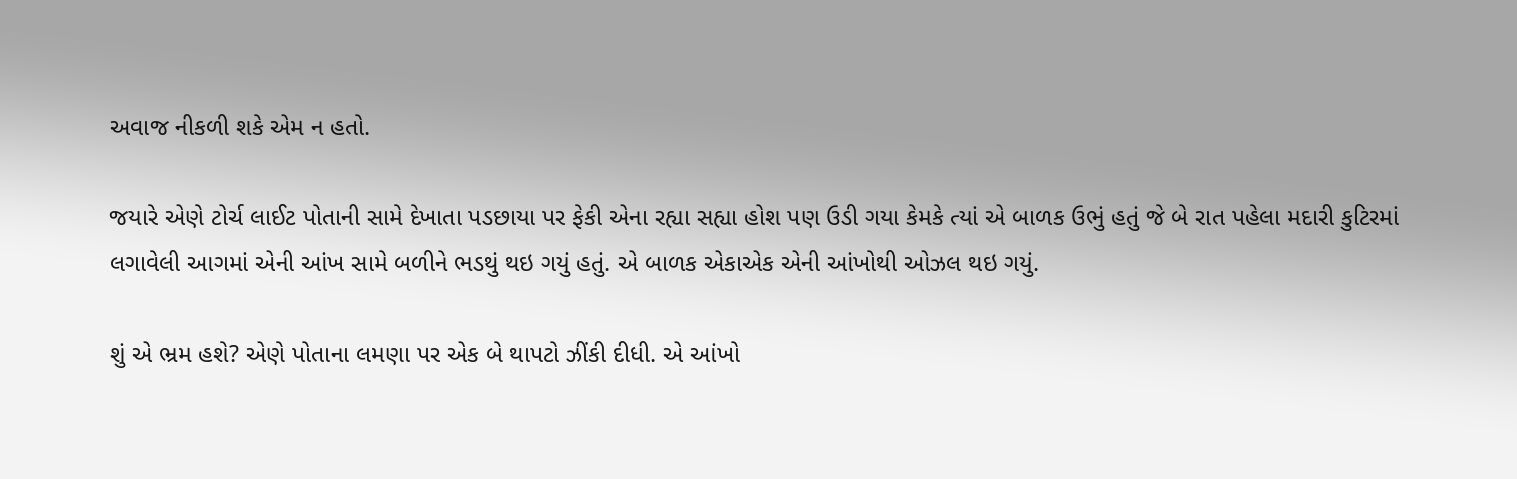અવાજ નીકળી શકે એમ ન હતો.

જયારે એણે ટોર્ચ લાઈટ પોતાની સામે દેખાતા પડછાયા પર ફેકી એના રહ્યા સહ્યા હોશ પણ ઉડી ગયા કેમકે ત્યાં એ બાળક ઉભું હતું જે બે રાત પહેલા મદારી કુટિરમાં લગાવેલી આગમાં એની આંખ સામે બળીને ભડથું થઇ ગયું હતું. એ બાળક એકાએક એની આંખોથી ઓઝલ થઇ ગયું.

શું એ ભ્રમ હશે? એણે પોતાના લમણા પર એક બે થાપટો ઝીંકી દીધી. એ આંખો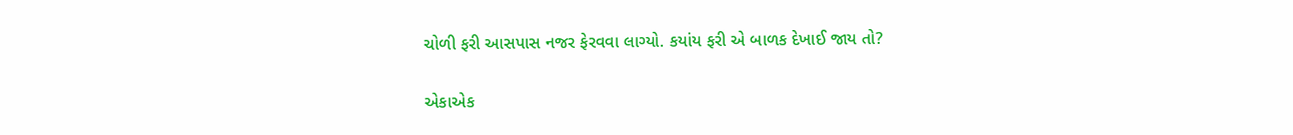ચોળી ફરી આસપાસ નજર ફેરવવા લાગ્યો. કયાંય ફરી એ બાળક દેખાઈ જાય તો?

એકાએક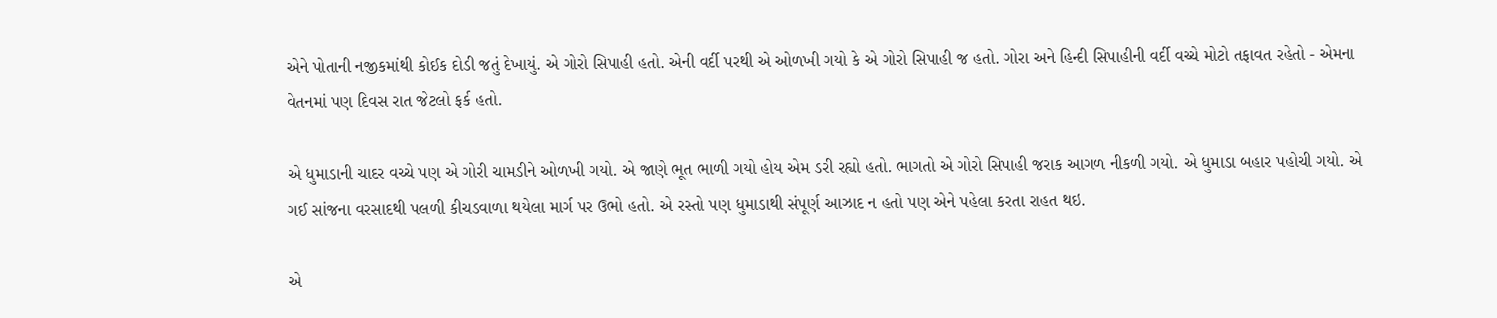એને પોતાની નજીકમાંથી કોઈક દોડી જતું દેખાયું. એ ગોરો સિપાહી હતો. એની વર્દી પરથી એ ઓળખી ગયો કે એ ગોરો સિપાહી જ હતો. ગોરા અને હિન્દી સિપાહીની વર્દી વચ્ચે મોટો તફાવત રહેતો - એમના વેતનમાં પણ દિવસ રાત જેટલો ફર્ક હતો.

એ ધુમાડાની ચાદર વચ્ચે પણ એ ગોરી ચામડીને ઓળખી ગયો. એ જાણે ભૂત ભાળી ગયો હોય એમ ડરી રહ્યો હતો. ભાગતો એ ગોરો સિપાહી જરાક આગળ નીકળી ગયો. એ ધુમાડા બહાર પહોચી ગયો. એ ગઈ સાંજના વરસાદથી પલળી કીચડવાળા થયેલા માર્ગ પર ઉભો હતો. એ રસ્તો પણ ધુમાડાથી સંપૂર્ણ આઝાદ ન હતો પણ એને પહેલા કરતા રાહત થઇ.

એ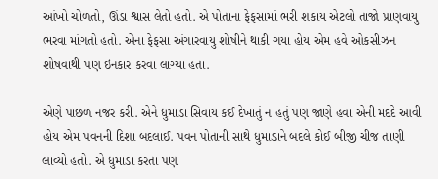આંખો ચોળતો, ઊંડા શ્વાસ લેતો હતો. એ પોતાના ફેફસામાં ભરી શકાય એટલો તાજો પ્રાણવાયુ ભરવા માંગતો હતો. એના ફેફસા અંગારવાયુ શોષીને થાકી ગયા હોય એમ હવે ઓકસીઝન શોષવાથી પણ ઇનકાર કરવા લાગ્યા હતા.

એણે પાછળ નજર કરી. એને ધુમાડા સિવાય કઈ દેખાતું ન હતું પણ જાણે હવા એની મદદે આવી હોય એમ પવનની દિશા બદલાઈ. પવન પોતાની સાથે ધુમાડાને બદલે કોઈ બીજી ચીજ તાણી લાવ્યો હતો. એ ધુમાડા કરતા પણ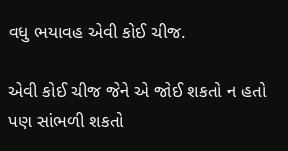વધુ ભયાવહ એવી કોઈ ચીજ.

એવી કોઈ ચીજ જેને એ જોઈ શકતો ન હતો પણ સાંભળી શકતો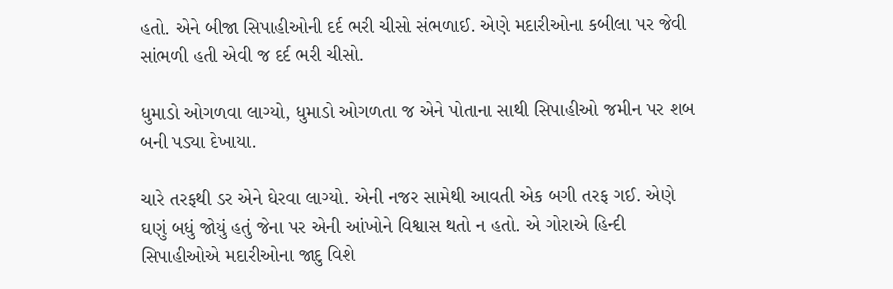હતો. એને બીજા સિપાહીઓની દર્દ ભરી ચીસો સંભળાઈ. એણે મદારીઓના કબીલા પર જેવી સાંભળી હતી એવી જ દર્દ ભરી ચીસો.

ધુમાડો ઓગળવા લાગ્યો, ધુમાડો ઓગળતા જ એને પોતાના સાથી સિપાહીઓ જમીન પર શબ બની પડ્યા દેખાયા.

ચારે તરફથી ડર એને ઘેરવા લાગ્યો. એની નજર સામેથી આવતી એક બગી તરફ ગઈ. એણે ઘણું બધું જોયું હતું જેના પર એની આંખોને વિશ્વાસ થતો ન હતો. એ ગોરાએ હિન્દી સિપાહીઓએ મદારીઓના જાદુ વિશે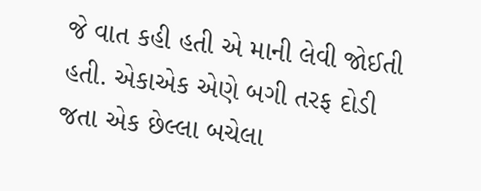જે વાત કહી હતી એ માની લેવી જોઈતી હતી. એકાએક એણે બગી તરફ દોડી જતા એક છેલ્લા બચેલા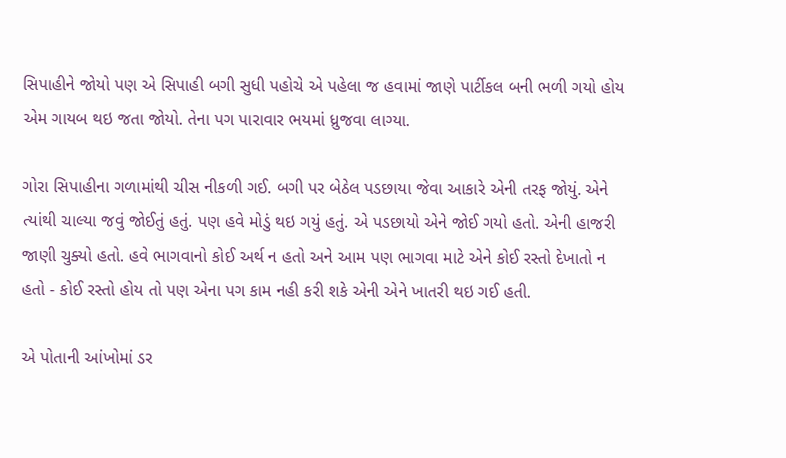સિપાહીને જોયો પણ એ સિપાહી બગી સુધી પહોચે એ પહેલા જ હવામાં જાણે પાર્ટીકલ બની ભળી ગયો હોય એમ ગાયબ થઇ જતા જોયો. તેના પગ પારાવાર ભયમાં ધ્રુજવા લાગ્યા.

ગોરા સિપાહીના ગળામાંથી ચીસ નીકળી ગઈ. બગી પર બેઠેલ પડછાયા જેવા આકારે એની તરફ જોયું. એને ત્યાંથી ચાલ્યા જવું જોઈતું હતું. પણ હવે મોડું થઇ ગયું હતું. એ પડછાયો એને જોઈ ગયો હતો. એની હાજરી જાણી ચુક્યો હતો. હવે ભાગવાનો કોઈ અર્થ ન હતો અને આમ પણ ભાગવા માટે એને કોઈ રસ્તો દેખાતો ન હતો - કોઈ રસ્તો હોય તો પણ એના પગ કામ નહી કરી શકે એની એને ખાતરી થઇ ગઈ હતી.

એ પોતાની આંખોમાં ડર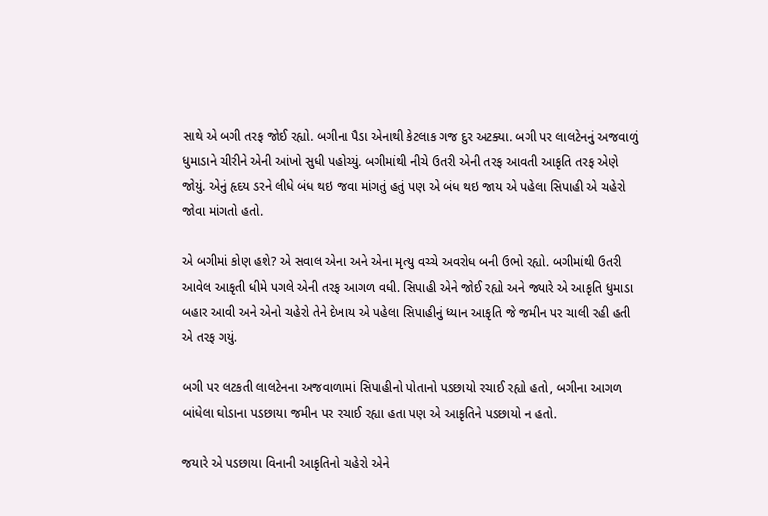સાથે એ બગી તરફ જોઈ રહ્યો. બગીના પૈડા એનાથી કેટલાક ગજ દુર અટક્યા. બગી પર લાલટેનનું અજવાળું ધુમાડાને ચીરીને એની આંખો સુધી પહોચ્યું. બગીમાંથી નીચે ઉતરી એની તરફ આવતી આકૃતિ તરફ એણે જોયું. એનું હૃદય ડરને લીધે બંધ થઇ જવા માંગતું હતું પણ એ બંધ થઇ જાય એ પહેલા સિપાહી એ ચહેરો જોવા માંગતો હતો.

એ બગીમાં કોણ હશે? એ સવાલ એના અને એના મૃત્યુ વચ્ચે અવરોધ બની ઉભો રહ્યો. બગીમાંથી ઉતરી આવેલ આકૃતી ધીમે પગલે એની તરફ આગળ વધી. સિપાહી એને જોઈ રહ્યો અને જ્યારે એ આકૃતિ ધુમાડા બહાર આવી અને એનો ચહેરો તેને દેખાય એ પહેલા સિપાહીનું ધ્યાન આકૃતિ જે જમીન પર ચાલી રહી હતી એ તરફ ગયું.

બગી પર લટકતી લાલટેનના અજવાળામાં સિપાહીનો પોતાનો પડછાયો રચાઈ રહ્યો હતો, બગીના આગળ બાંધેલા ઘોડાના પડછાયા જમીન પર રચાઈ રહ્યા હતા પણ એ આકૃતિને પડછાયો ન હતો.

જયારે એ પડછાયા વિનાની આકૃતિનો ચહેરો એને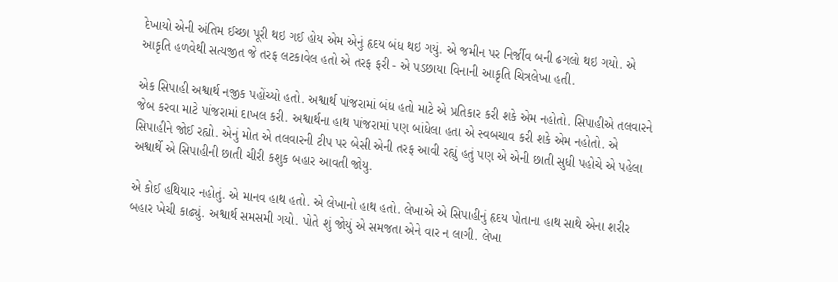દેખાયો એની અંતિમ ઈચ્છા પૂરી થઇ ગઈ હોય એમ એનું હૃદય બંધ થઇ ગયું. એ જમીન પર નિર્જીવ બની ઢગલો થઇ ગયો. એ આકૃતિ હળવેથી સત્યજીત જે તરફ લટકાવેલ હતો એ તરફ ફરી - એ પડછાયા વિનાની આકૃતિ ચિત્રલેખા હતી.

એક સિપાહી અશ્વાર્થ નજીક પહોંચ્યો હતો. અશ્વાર્થ પાંજરામાં બંધ હતો માટે એ પ્રતિકાર કરી શકે એમ નહોતો. સિપાહીએ તલવારને જેબ કરવા માટે પાંજરામાં દાખલ કરી. અશ્વાર્થના હાથ પાંજરામાં પણ બાંધેલા હતા એ સ્વબચાવ કરી શકે એમ નહોતો. એ સિપાહીને જોઈ રહ્યો. એનું મોત એ તલવારની ટીપ પર બેસી એની તરફ આવી રહ્યું હતું પણ એ એની છાતી સુધી પહોચે એ પહેલા અશ્વાર્થે એ સિપાહીની છાતી ચીરી કશુક બહાર આવતી જોયુ.

એ કોઈ હથિયાર નહોતું. એ માનવ હાથ હતો. એ લેખાનો હાથ હતો. લેખાએ એ સિપાહીનું હૃદય પોતાના હાથ સાથે એના શરીર બહાર ખેચી કાઢ્યું. અશ્વાર્થ સમસમી ગયો. પોતે શું જોયું એ સમજતા એને વાર ન લાગી. લેખા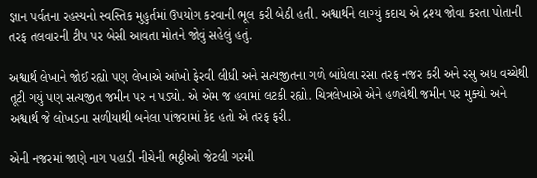જ્ઞાન પર્વતના રહસ્યનો સ્વસ્તિક મુહુર્તમાં ઉપયોગ કરવાની ભૂલ કરી બેઠી હતી. અશ્વાર્થને લાગ્યું કદાચ એ દ્રશ્ય જોવા કરતા પોતાની તરફ તલવારની ટીપ પર બેસી આવતા મોતને જોવું સહેલું હતું.

અશ્વાર્થ લેખાને જોઈ રહ્યો પણ લેખાએ આંખો ફેરવી લીધી અને સત્યજીતના ગળે બાંધેલા રસા તરફ નજર કરી અને રસુ અધ વચ્ચેથી તૂટી ગયું પણ સત્યજીત જમીન પર ન પડ્યો. એ એમ જ હવામાં લટકી રહ્યો. ચિત્રલેખાએ એને હળવેથી જમીન પર મુક્યો અને અશ્વાર્થ જે લોખડના સળીયાથી બનેલા પાંજરામાં કેદ હતો એ તરફ ફરી.

એની નજરમાં જાણે નાગ પહાડી નીચેની ભઠ્ઠીઓ જેટલી ગરમી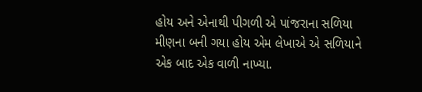હોય અને એનાથી પીગળી એ પાંજરાના સળિયા મીણના બની ગયા હોય એમ લેખાએ એ સળિયાને એક બાદ એક વાળી નાખ્યા.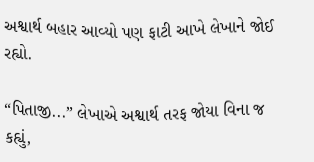અશ્વાર્થ બહાર આવ્યો પણ ફાટી આખે લેખાને જોઈ રહ્યો.

“પિતાજી...” લેખાએ અશ્વાર્થ તરફ જોયા વિના જ કહ્યું,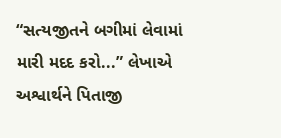“સત્યજીતને બગીમાં લેવામાં મારી મદદ કરો...” લેખાએ અશ્વાર્થને પિતાજી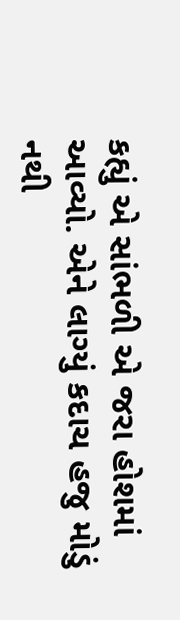કહ્યું એ સાંભળી એ જરા હોશમાં આવ્યો. એને લાગ્યું કદાચ હજુ મોડું નથી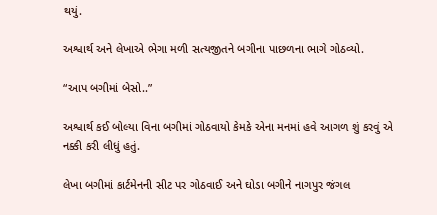થયું.

અશ્વાર્થ અને લેખાએ ભેગા મળી સત્યજીતને બગીના પાછળના ભાગે ગોઠવ્યો.

“આપ બગીમાં બેસો..”

અશ્વાર્થ કઈ બોલ્યા વિના બગીમાં ગોઠવાયો કેમકે એના મનમાં હવે આગળ શું કરવું એ નક્કી કરી લીધું હતું.

લેખા બગીમાં કાર્ટમેનની સીટ પર ગોઠવાઈ અને ઘોડા બગીને નાગપુર જંગલ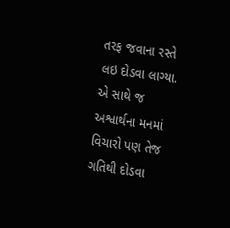તરફ જવાના રસ્તે લઇ દોડવા લાગ્યા. એ સાથે જ અશ્વાર્થના મનમાં વિચારો પણ તેજ ગતિથી દોડવા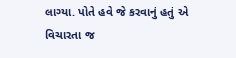લાગ્યા. પોતે હવે જે કરવાનું હતું એ વિચારતા જ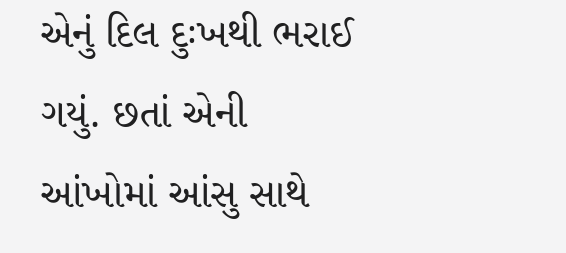એનું દિલ દુઃખથી ભરાઈ ગયું. છતાં એની આંખોમાં આંસુ સાથે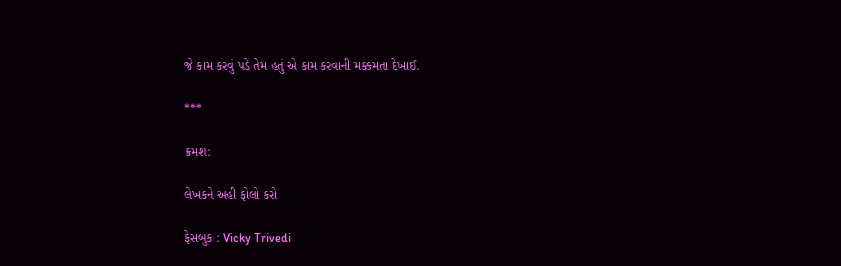જે કામ કરવું પડે તેમ હતું એ કામ કરવાની મક્કમતા દેખાઈ.

***

ક્રમશ:

લેખકને અહી ફોલો કરો

ફેસબુક : Vicky Trivedi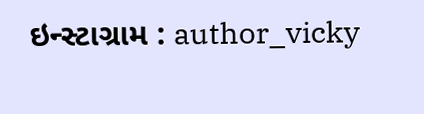ઇન્સ્ટાગ્રામ : author_vicky